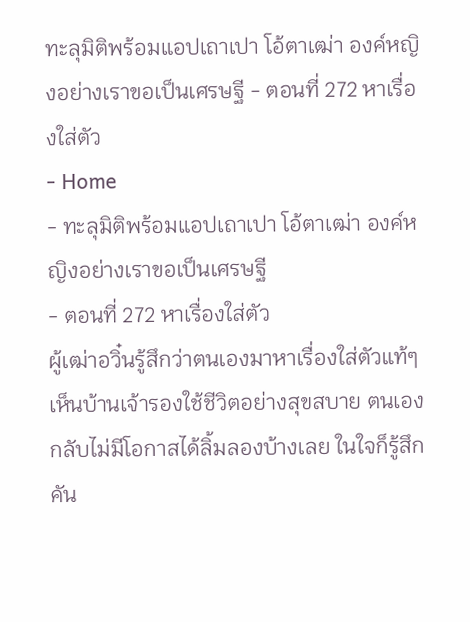ทะลุมิติพร้อมแอปเถาเปา โอ้ตาเฒ่า องค์หญิงอย่างเราขอเป็นเศรษฐี - ตอนที่ 272 หาเรื่องใส่ตัว
- Home
- ทะลุมิติพร้อมแอปเถาเปา โอ้ตาเฒ่า องค์หญิงอย่างเราขอเป็นเศรษฐี
- ตอนที่ 272 หาเรื่องใส่ตัว
ผู้เฒ่าอวิ๋นรู้สึกว่าตนเองมาหาเรื่องใส่ตัวแท้ๆ เห็นบ้านเจ้ารองใช้ชีวิตอย่างสุขสบาย ตนเองกลับไม่มีโอกาสได้ลิ้มลองบ้างเลย ในใจก็รู้สึกคัน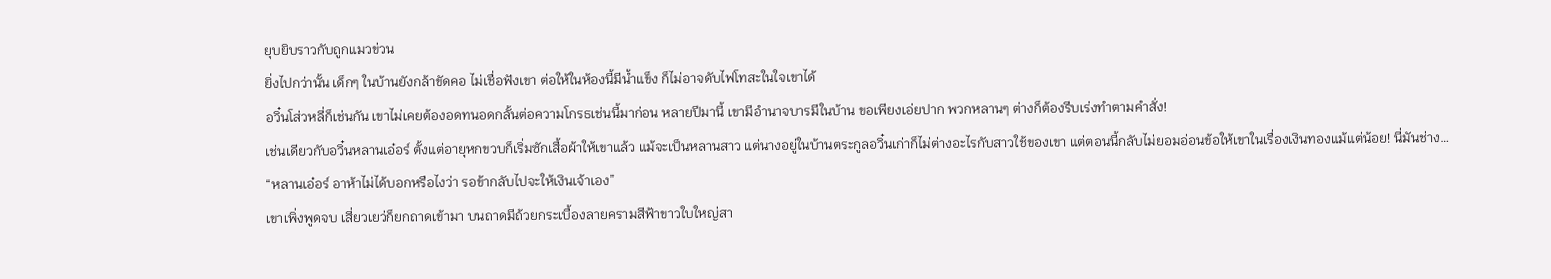ยุบยิบราวกับถูกแมวข่วน
ยิ่งไปกว่านั้น เด็กๆ ในบ้านยังกล้าขัดคอ ไม่เชื่อฟังเขา ต่อให้ในห้องนี้มีน้ำแข็ง ก็ไม่อาจดับไฟโทสะในใจเขาได้
อวิ๋นโส่วหลี่ก็เช่นกัน เขาไม่เคยต้องอดทนอดกลั้นต่อความโกรธเช่นนี้มาก่อน หลายปีมานี้ เขามีอำนาจบารมีในบ้าน ขอเพียงเอ่ยปาก พวกหลานๆ ต่างก็ต้องรีบเร่งทำตามคำสั่ง!
เช่นเดียวกับอวิ๋นหลานเอ๋อร์ ตั้งแต่อายุหกขวบก็เริ่มซักเสื้อผ้าให้เขาแล้ว แม้จะเป็นหลานสาว แต่นางอยู่ในบ้านตระกูลอวิ๋นเก่าก็ไม่ต่างอะไรกับสาวใช้ของเขา แต่ตอนนี้กลับไม่ยอมอ่อนข้อให้เขาในเรื่องเงินทองแม้แต่น้อย! นี่มันช่าง…
“หลานเอ๋อร์ อาห้าไม่ได้บอกหรือไงว่า รอข้ากลับไปจะให้เงินเจ้าเอง”
เขาเพิ่งพูดจบ เสี่ยวเยว่ก็ยกถาดเข้ามา บนถาดมีถ้วยกระเบื้องลายครามสีฟ้าขาวใบใหญ่สา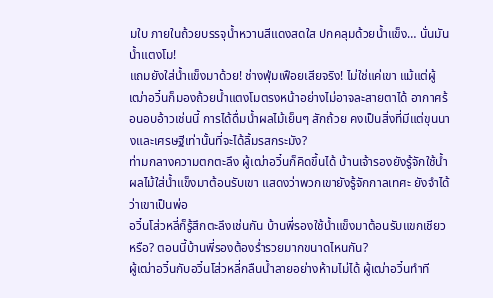มใบ ภายในถ้วยบรรจุน้ำหวานสีแดงสดใส ปกคลุมด้วยน้ำแข็ง… นั่นมันน้ำแตงโม!
แถมยังใส่น้ำแข็งมาด้วย! ช่างฟุ่มเฟือยเสียจริง! ไม่ใช่แค่เขา แม้แต่ผู้เฒ่าอวิ๋นก็มองถ้วยน้ำแตงโมตรงหน้าอย่างไม่อาจละสายตาได้ อากาศร้อนอบอ้าวเช่นนี้ การได้ดื่มน้ำผลไม้เย็นๆ สักถ้วย คงเป็นสิ่งที่มีแต่ขุนนางและเศรษฐีเท่านั้นที่จะได้ลิ้มรสกระมัง?
ท่ามกลางความตกตะลึง ผู้เฒ่าอวิ๋นก็คิดขึ้นได้ บ้านเจ้ารองยังรู้จักใช้น้ำผลไม้ใส่น้ำแข็งมาต้อนรับเขา แสดงว่าพวกเขายังรู้จักกาลเทศะ ยังจำได้ว่าเขาเป็นพ่อ
อวิ๋นโส่วหลี่ก็รู้สึกตะลึงเช่นกัน บ้านพี่รองใช้น้ำแข็งมาต้อนรับแขกเชียวหรือ? ตอนนี้บ้านพี่รองต้องร่ำรวยมากขนาดไหนกัน?
ผู้เฒ่าอวิ๋นกับอวิ๋นโส่วหลี่กลืนน้ำลายอย่างห้ามไม่ได้ ผู้เฒ่าอวิ๋นทำที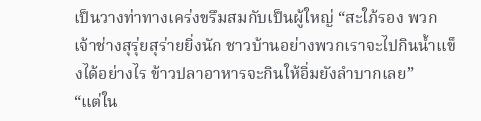เป็นวางท่าทางเคร่งขรึมสมกับเป็นผู้ใหญ่ “สะใภ้รอง พวกเจ้าช่างสุรุ่ยสุร่ายยิ่งนัก ชาวบ้านอย่างพวกเราจะไปกินน้ำแข็งได้อย่างไร ข้าวปลาอาหารจะกินให้อิ่มยังลำบากเลย”
“แต่ใน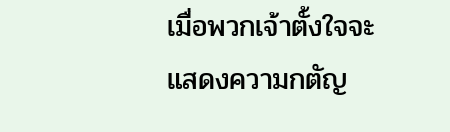เมื่อพวกเจ้าตั้งใจจะแสดงความกตัญ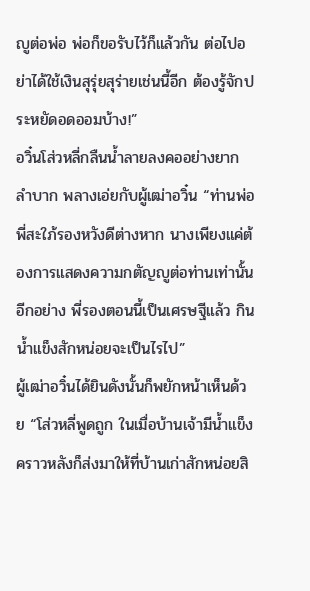ญูต่อพ่อ พ่อก็ขอรับไว้ก็แล้วกัน ต่อไปอย่าได้ใช้เงินสุรุ่ยสุร่ายเช่นนี้อีก ต้องรู้จักประหยัดอดออมบ้าง!”
อวิ๋นโส่วหลี่กลืนน้ำลายลงคออย่างยากลำบาก พลางเอ่ยกับผู้เฒ่าอวิ๋น “ท่านพ่อ พี่สะใภ้รองหวังดีต่างหาก นางเพียงแค่ต้องการแสดงความกตัญญูต่อท่านเท่านั้น อีกอย่าง พี่รองตอนนี้เป็นเศรษฐีแล้ว กินน้ำแข็งสักหน่อยจะเป็นไรไป”
ผู้เฒ่าอวิ๋นได้ยินดังนั้นก็พยักหน้าเห็นด้วย “โส่วหลี่พูดถูก ในเมื่อบ้านเจ้ามีน้ำแข็ง คราวหลังก็ส่งมาให้ที่บ้านเก่าสักหน่อยสิ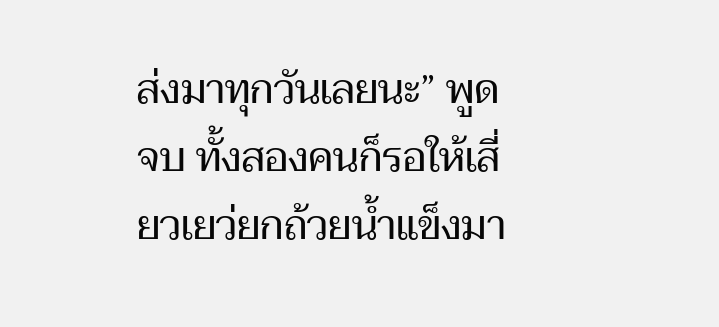ส่งมาทุกวันเลยนะ” พูดจบ ทั้งสองคนก็รอให้เสี่ยวเยว่ยกถ้วยน้ำแข็งมา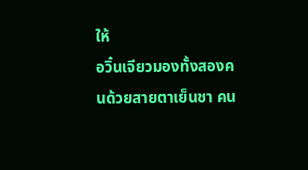ให้
อวิ๋นเจียวมองทั้งสองคนด้วยสายตาเย็นชา คน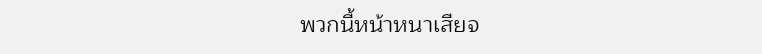พวกนี้หน้าหนาเสียจ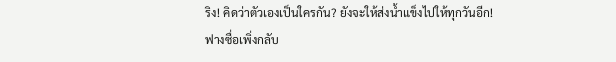ริง! คิดว่าตัวเองเป็นใครกัน? ยังจะให้ส่งน้ำแข็งไปให้ทุกวันอีก!
ฟางซื่อเพิ่งกลับ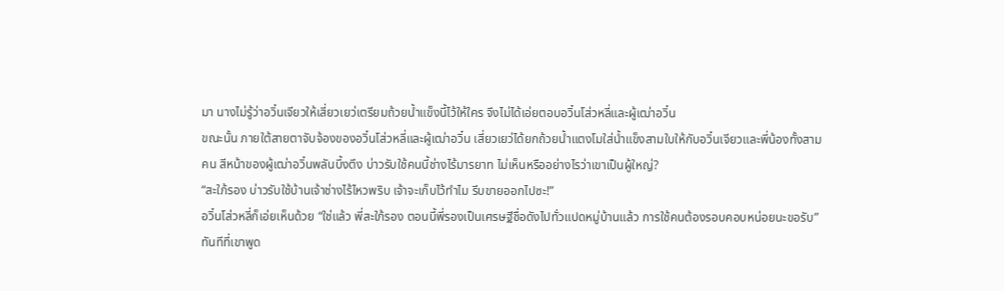มา นางไม่รู้ว่าอวิ๋นเจียวให้เสี่ยวเยว่เตรียมถ้วยน้ำแข็งนี้ไว้ให้ใคร จึงไม่ได้เอ่ยตอบอวิ๋นโส่วหลี่และผู้เฒ่าอวิ๋น
ขณะนั้น ภายใต้สายตาจับจ้องของอวิ๋นโส่วหลี่และผู้เฒ่าอวิ๋น เสี่ยวเยว่ได้ยกถ้วยน้ำแตงโมใส่น้ำแข็งสามใบให้กับอวิ๋นเจียวและพี่น้องทั้งสามคน สีหน้าของผู้เฒ่าอวิ๋นพลันบึ้งตึง บ่าวรับใช้คนนี้ช่างไร้มารยาท ไม่เห็นหรืออย่างไรว่าเขาเป็นผู้ใหญ่?
“สะใภ้รอง บ่าวรับใช้บ้านเจ้าช่างไร้ไหวพริบ เจ้าจะเก็บไว้ทำไม รีบขายออกไปซะ!”
อวิ๋นโส่วหลี่ก็เอ่ยเห็นด้วย “ใช่แล้ว พี่สะใภ้รอง ตอนนี้พี่รองเป็นเศรษฐีชื่อดังไปทั่วแปดหมู่บ้านแล้ว การใช้คนต้องรอบคอบหน่อยนะขอรับ”
ทันทีที่เขาพูด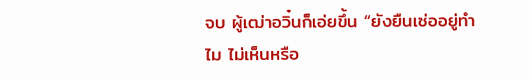จบ ผู้เฒ่าอวิ๋นก็เอ่ยขึ้น “ยังยืนเซ่ออยู่ทำไม ไม่เห็นหรือ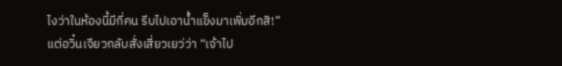ไงว่าในห้องนี้มีกี่คน รีบไปเอาน้ำแข็งมาเพิ่มอีกสิ!”
แต่อวิ๋นเจียวกลับสั่งเสี่ยวเยว่ว่า “เจ้าไป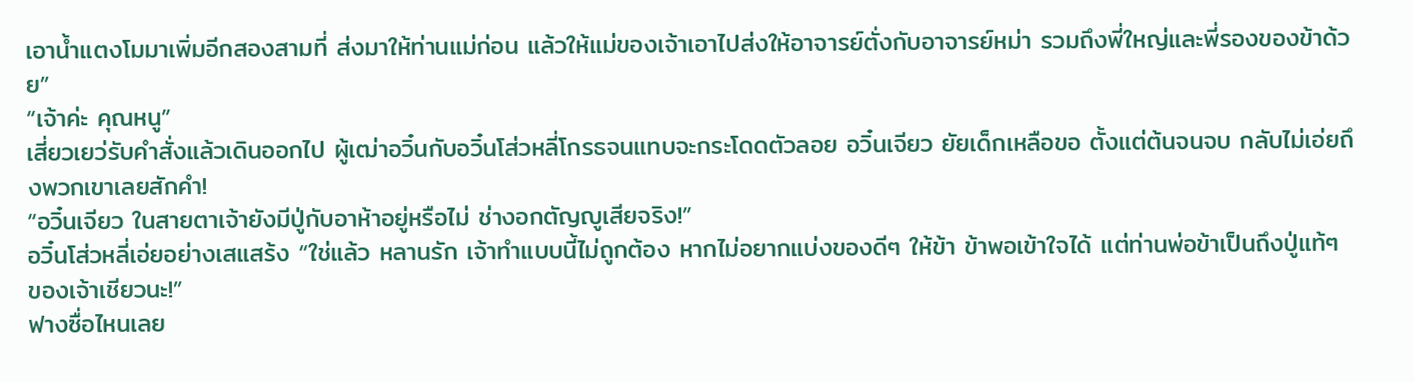เอาน้ำแตงโมมาเพิ่มอีกสองสามที่ ส่งมาให้ท่านแม่ก่อน แล้วให้แม่ของเจ้าเอาไปส่งให้อาจารย์ตั่งกับอาจารย์หม่า รวมถึงพี่ใหญ่และพี่รองของข้าด้วย”
“เจ้าค่ะ คุณหนู”
เสี่ยวเยว่รับคำสั่งแล้วเดินออกไป ผู้เฒ่าอวิ๋นกับอวิ๋นโส่วหลี่โกรธจนแทบจะกระโดดตัวลอย อวิ๋นเจียว ยัยเด็กเหลือขอ ตั้งแต่ต้นจนจบ กลับไม่เอ่ยถึงพวกเขาเลยสักคำ!
“อวิ๋นเจียว ในสายตาเจ้ายังมีปู่กับอาห้าอยู่หรือไม่ ช่างอกตัญญูเสียจริง!”
อวิ๋นโส่วหลี่เอ่ยอย่างเสแสร้ง “ใช่แล้ว หลานรัก เจ้าทำแบบนี้ไม่ถูกต้อง หากไม่อยากแบ่งของดีๆ ให้ข้า ข้าพอเข้าใจได้ แต่ท่านพ่อข้าเป็นถึงปู่แท้ๆ ของเจ้าเชียวนะ!”
ฟางซื่อไหนเลย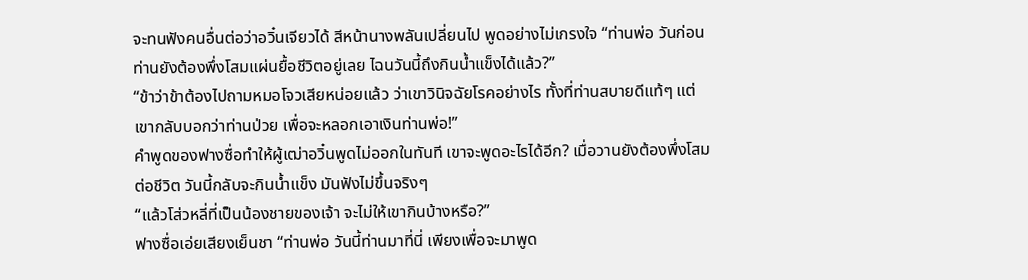จะทนฟังคนอื่นต่อว่าอวิ๋นเจียวได้ สีหน้านางพลันเปลี่ยนไป พูดอย่างไม่เกรงใจ “ท่านพ่อ วันก่อนท่านยังต้องพึ่งโสมแผ่นยื้อชีวิตอยู่เลย ไฉนวันนี้ถึงกินน้ำแข็งได้แล้ว?”
“ข้าว่าข้าต้องไปถามหมอโจวเสียหน่อยแล้ว ว่าเขาวินิจฉัยโรคอย่างไร ทั้งที่ท่านสบายดีแท้ๆ แต่เขากลับบอกว่าท่านป่วย เพื่อจะหลอกเอาเงินท่านพ่อ!”
คำพูดของฟางซื่อทำให้ผู้เฒ่าอวิ๋นพูดไม่ออกในทันที เขาจะพูดอะไรได้อีก? เมื่อวานยังต้องพึ่งโสมต่อชีวิต วันนี้กลับจะกินน้ำแข็ง มันฟังไม่ขึ้นจริงๆ
“แล้วโส่วหลี่ที่เป็นน้องชายของเจ้า จะไม่ให้เขากินบ้างหรือ?”
ฟางซื่อเอ่ยเสียงเย็นชา “ท่านพ่อ วันนี้ท่านมาที่นี่ เพียงเพื่อจะมาพูด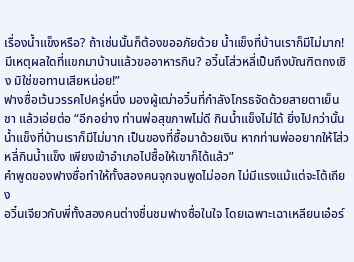เรื่องน้ำแข็งหรือ? ถ้าเช่นนั้นก็ต้องขออภัยด้วย น้ำแข็งที่บ้านเราก็มีไม่มาก! มีเหตุผลใดที่แขกมาบ้านแล้วขออาหารกิน? อวิ๋นโส่วหลี่เป็นถึงบัณฑิตถงเซิง มิใช่ขอทานเสียหน่อย!”
ฟางซื่อเว้นวรรคไปครู่หนึ่ง มองผู้เฒ่าอวิ๋นที่กำลังโกรธจัดด้วยสายตาเย็นชา แล้วเอ่ยต่อ “อีกอย่าง ท่านพ่อสุขภาพไม่ดี กินน้ำแข็งไม่ได้ ยิ่งไปกว่านั้น น้ำแข็งที่บ้านเราก็มีไม่มาก เป็นของที่ซื้อมาด้วยเงิน หากท่านพ่ออยากให้โส่วหลี่กินน้ำแข็ง เพียงเข้าอำเภอไปซื้อให้เขาก็ได้แล้ว”
คำพูดของฟางซื่อทำให้ทั้งสองคนจุกจนพูดไม่ออก ไม่มีแรงแม้แต่จะโต้เถียง
อวิ๋นเจียวกับพี่ทั้งสองคนต่างชื่นชมฟางซื่อในใจ โดยเฉพาะเฉาเหลียนเอ๋อร์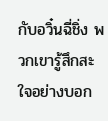กับอวิ๋นฉี่ชิ่ง พวกเขารู้สึกสะใจอย่างบอก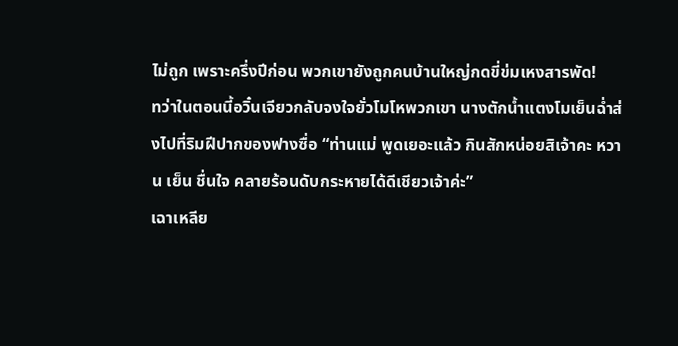ไม่ถูก เพราะครึ่งปีก่อน พวกเขายังถูกคนบ้านใหญ่กดขี่ข่มเหงสารพัด!
ทว่าในตอนนี้อวิ๋นเจียวกลับจงใจยั่วโมโหพวกเขา นางตักน้ำแตงโมเย็นฉ่ำส่งไปที่ริมฝีปากของฟางซื่อ “ท่านแม่ พูดเยอะแล้ว กินสักหน่อยสิเจ้าคะ หวาน เย็น ชื่นใจ คลายร้อนดับกระหายได้ดีเชียวเจ้าค่ะ”
เฉาเหลีย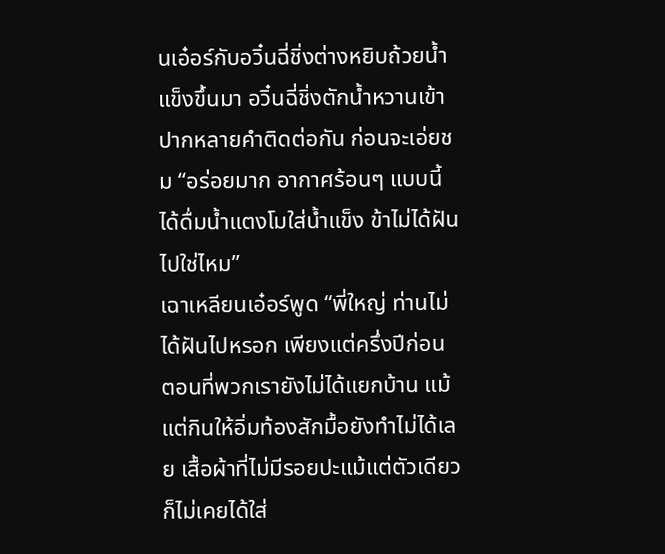นเอ๋อร์กับอวิ๋นฉี่ชิ่งต่างหยิบถ้วยน้ำแข็งขึ้นมา อวิ๋นฉี่ชิ่งตักน้ำหวานเข้าปากหลายคำติดต่อกัน ก่อนจะเอ่ยชม “อร่อยมาก อากาศร้อนๆ แบบนี้ ได้ดื่มน้ำแตงโมใส่น้ำแข็ง ข้าไม่ได้ฝันไปใช่ไหม”
เฉาเหลียนเอ๋อร์พูด “พี่ใหญ่ ท่านไม่ได้ฝันไปหรอก เพียงแต่ครึ่งปีก่อน ตอนที่พวกเรายังไม่ได้แยกบ้าน แม้แต่กินให้อิ่มท้องสักมื้อยังทำไม่ได้เลย เสื้อผ้าที่ไม่มีรอยปะแม้แต่ตัวเดียวก็ไม่เคยได้ใส่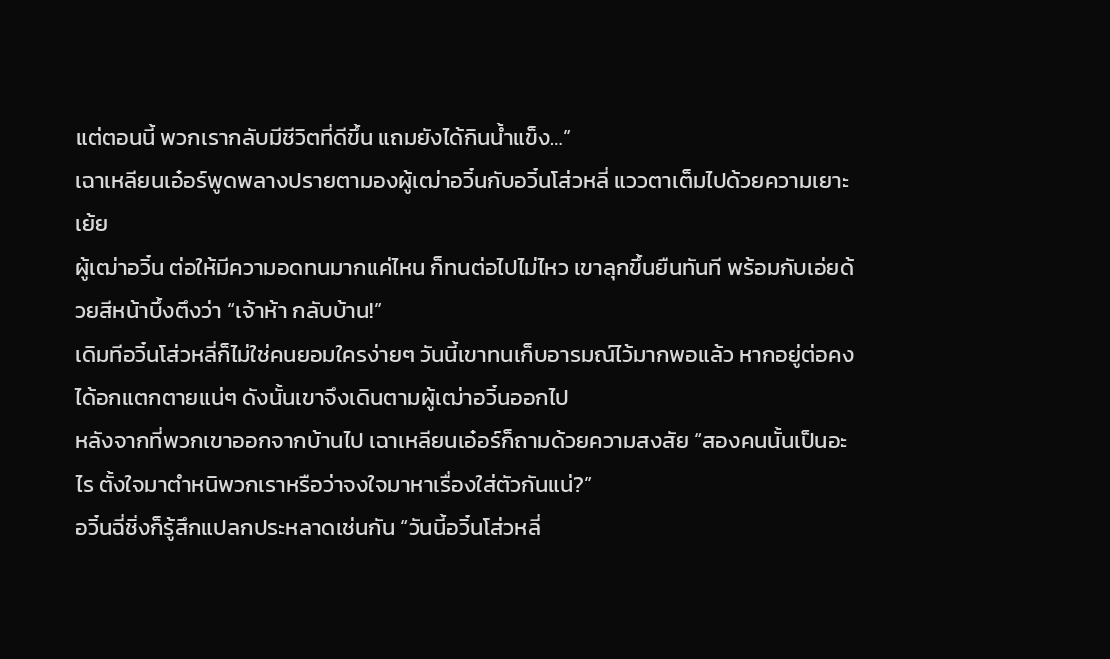แต่ตอนนี้ พวกเรากลับมีชีวิตที่ดีขึ้น แถมยังได้กินน้ำแข็ง…”
เฉาเหลียนเอ๋อร์พูดพลางปรายตามองผู้เฒ่าอวิ๋นกับอวิ๋นโส่วหลี่ แววตาเต็มไปด้วยความเยาะเย้ย
ผู้เฒ่าอวิ๋น ต่อให้มีความอดทนมากแค่ไหน ก็ทนต่อไปไม่ไหว เขาลุกขึ้นยืนทันที พร้อมกับเอ่ยด้วยสีหน้าบึ้งตึงว่า “เจ้าห้า กลับบ้าน!”
เดิมทีอวิ๋นโส่วหลี่ก็ไม่ใช่คนยอมใครง่ายๆ วันนี้เขาทนเก็บอารมณ์ไว้มากพอแล้ว หากอยู่ต่อคงได้อกแตกตายแน่ๆ ดังนั้นเขาจึงเดินตามผู้เฒ่าอวิ๋นออกไป
หลังจากที่พวกเขาออกจากบ้านไป เฉาเหลียนเอ๋อร์ก็ถามด้วยความสงสัย “สองคนนั้นเป็นอะไร ตั้งใจมาตำหนิพวกเราหรือว่าจงใจมาหาเรื่องใส่ตัวกันแน่?”
อวิ๋นฉี่ชิ่งก็รู้สึกแปลกประหลาดเช่นกัน “วันนี้อวิ๋นโส่วหลี่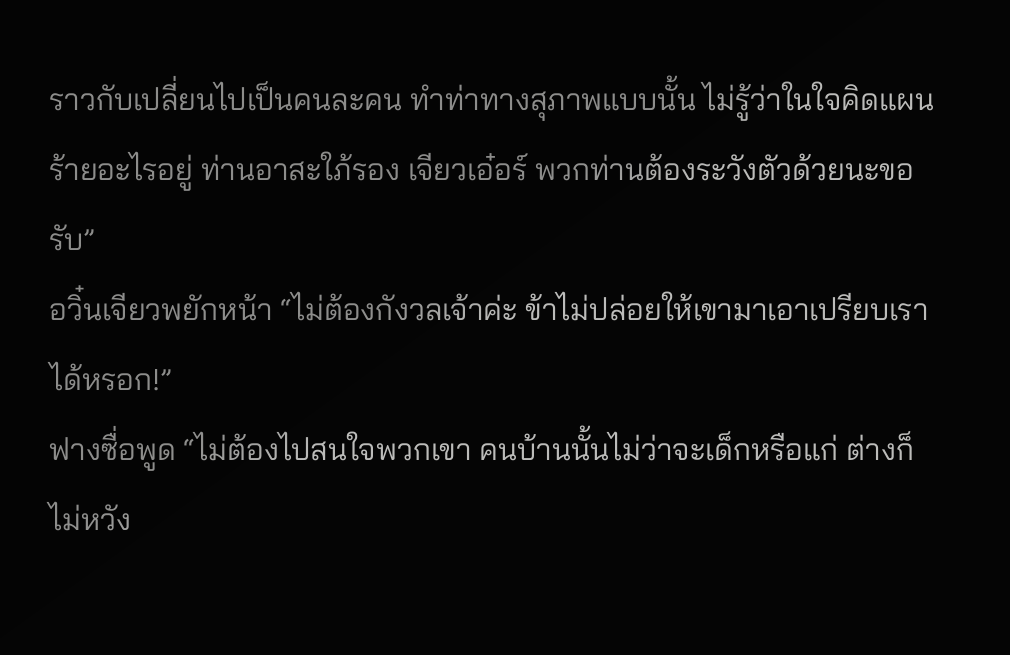ราวกับเปลี่ยนไปเป็นคนละคน ทำท่าทางสุภาพแบบนั้น ไม่รู้ว่าในใจคิดแผนร้ายอะไรอยู่ ท่านอาสะใภ้รอง เจียวเอ๋อร์ พวกท่านต้องระวังตัวด้วยนะขอรับ”
อวิ๋นเจียวพยักหน้า “ไม่ต้องกังวลเจ้าค่ะ ข้าไม่ปล่อยให้เขามาเอาเปรียบเราได้หรอก!”
ฟางซื่อพูด “ไม่ต้องไปสนใจพวกเขา คนบ้านนั้นไม่ว่าจะเด็กหรือแก่ ต่างก็ไม่หวัง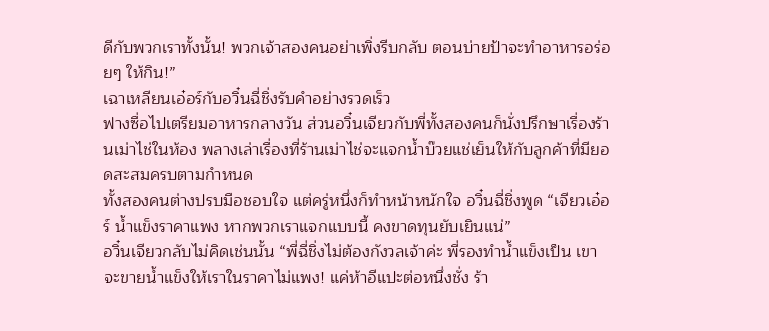ดีกับพวกเราทั้งนั้น! พวกเจ้าสองคนอย่าเพิ่งรีบกลับ ตอนบ่ายป้าจะทำอาหารอร่อยๆ ให้กิน!”
เฉาเหลียนเอ๋อร์กับอวิ๋นฉี่ชิ่งรับคำอย่างรวดเร็ว
ฟางซื่อไปเตรียมอาหารกลางวัน ส่วนอวิ๋นเจียวกับพี่ทั้งสองคนก็นั่งปรึกษาเรื่องร้านเม่าไช่ในห้อง พลางเล่าเรื่องที่ร้านเม่าไช่จะแจกน้ำบ๊วยแช่เย็นให้กับลูกค้าที่มียอดสะสมครบตามกำหนด
ทั้งสองคนต่างปรบมือชอบใจ แต่ครู่หนึ่งก็ทำหน้าหนักใจ อวิ๋นฉี่ชิ่งพูด “เจียวเอ๋อร์ น้ำแข็งราคาแพง หากพวกเราแจกแบบนี้ คงขาดทุนยับเยินแน่”
อวิ๋นเจียวกลับไม่คิดเช่นนั้น “พี่ฉี่ชิ่งไม่ต้องกังวลเจ้าค่ะ พี่รองทำน้ำแข็งเป็น เขาจะขายน้ำแข็งให้เราในราคาไม่แพง! แค่ห้าอีแปะต่อหนึ่งชั่ง ร้า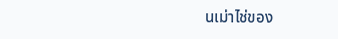นเม่าไช่ของ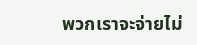พวกเราจะจ่ายไม่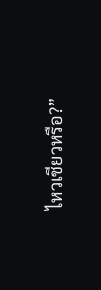ไหวเชียวหรือ?”